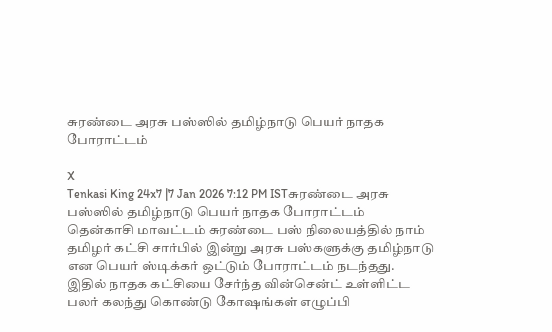சுரண்டை அரசு பஸ்ஸில் தமிழ்நாடு பெயர் நாதக போராட்டம்

X
Tenkasi King 24x7 |7 Jan 2026 7:12 PM ISTசுரண்டை அரசு பஸ்ஸில் தமிழ்நாடு பெயர் நாதக போராட்டம்
தென்காசி மாவட்டம் சுரண்டை பஸ் நிலையத்தில் நாம் தமிழர் கட்சி சார்பில் இன்று அரசு பஸ்களுக்கு தமிழ்நாடு என பெயர் ஸ்டிக்கர் ஒட்டும் போராட்டம் நடந்தது. இதில் நாதக கட்சியை சேர்ந்த வின்சென்ட் உள்ளிட்ட பலர் கலந்து கொண்டு கோஷங்கள் எழுப்பி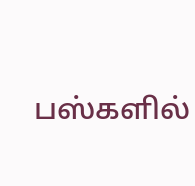பஸ்களில்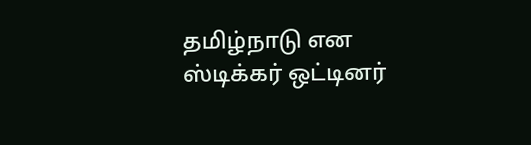தமிழ்நாடு என ஸ்டிக்கர் ஒட்டினர்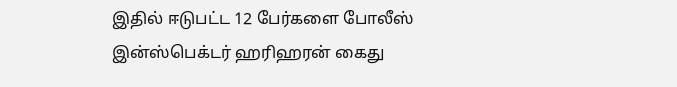இதில் ஈடுபட்ட 12 பேர்களை போலீஸ் இன்ஸ்பெக்டர் ஹரிஹரன் கைது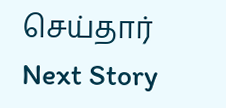செய்தார்
Next Story